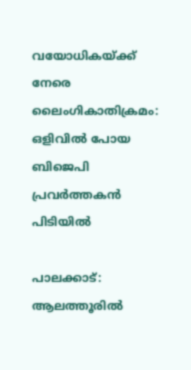വയോധികയ്ക്ക് നേരെ ലൈംഗികാതിക്രമം: ഒളിവില്‍ പോയ ബിജെപി പ്രവര്‍ത്തകന്‍ പിടിയില്‍

പാലക്കാട്: ആലത്തൂരില്‍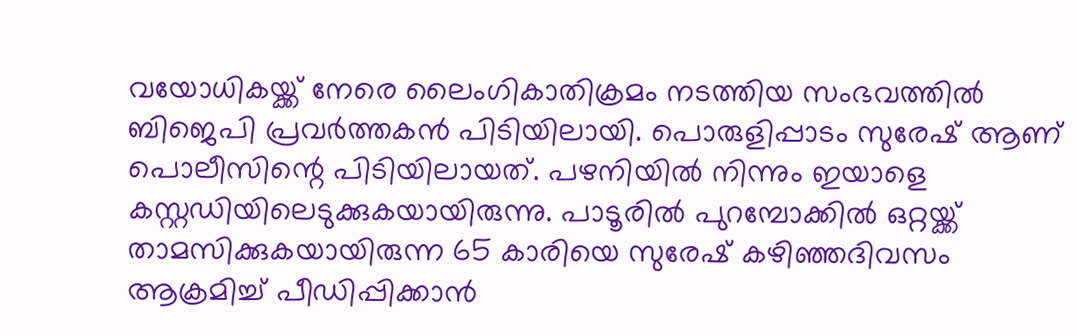വയോധികയ്ക്ക് നേരെ ലൈംഗികാതിക്രമം നടത്തിയ സംഭവത്തില്‍ ബിജെപി പ്രവര്‍ത്തകന്‍ പിടിയിലായി. പൊരുളിപ്പാടം സുരേഷ് ആണ് പൊലീസിന്റെ പിടിയിലായത്. പഴനിയില്‍ നിന്നും ഇയാളെ കസ്റ്റഡിയിലെടുക്കുകയായിരുന്നു. പാടൂരില്‍ പുറമ്പോക്കില്‍ ഒറ്റയ്ക്ക് താമസിക്കുകയായിരുന്ന 65 കാരിയെ സുരേഷ് കഴിഞ്ഞദിവസം ആക്രമിച്ച് പീഡിപ്പിക്കാന്‍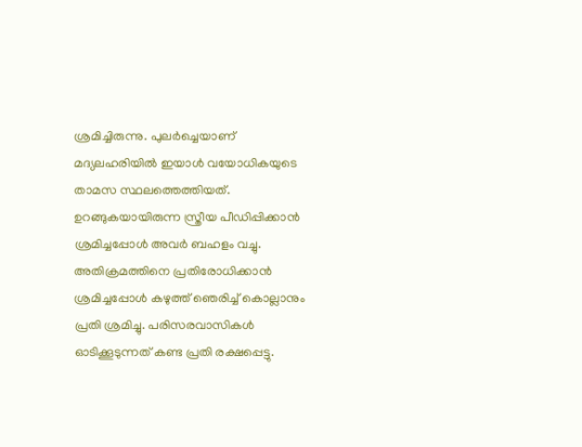ശ്രമിച്ചിരുന്നു. പുലര്‍ച്ചെയാണ് മദ്യലഹരിയില്‍ ഇയാള്‍ വയോധികയുടെ താമസ സ്ഥലത്തെത്തിയത്. ഉറങ്ങുകയായിരുന്ന സ്ത്രീയ പീഡിപ്പിക്കാന്‍ ശ്രമിച്ചപ്പോള്‍ അവര്‍ ബഹളം വച്ചു. അതിക്രമത്തിനെ പ്രതിരോധിക്കാന്‍ ശ്രമിച്ചപ്പോള്‍ കഴുത്ത് ഞെരിച്ച് കൊല്ലാനും പ്രതി ശ്രമിച്ചു. പരിസരവാസികള്‍ ഓടിക്കൂടുന്നത് കണ്ട പ്രതി രക്ഷപ്പെട്ടു.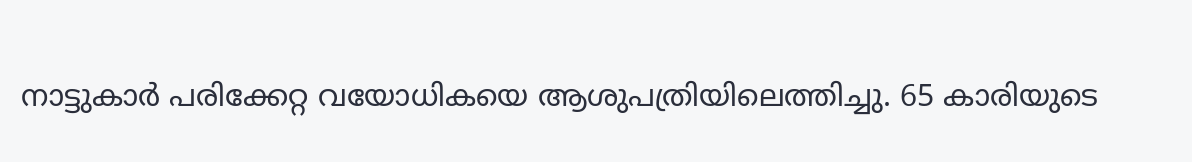നാട്ടുകാര്‍ പരിക്കേറ്റ വയോധികയെ ആശുപത്രിയിലെത്തിച്ചു. 65 കാരിയുടെ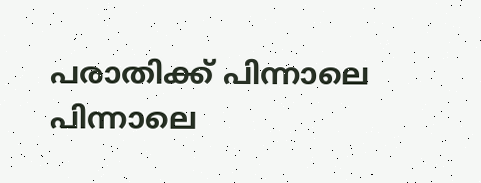പരാതിക്ക് പിന്നാലെ പിന്നാലെ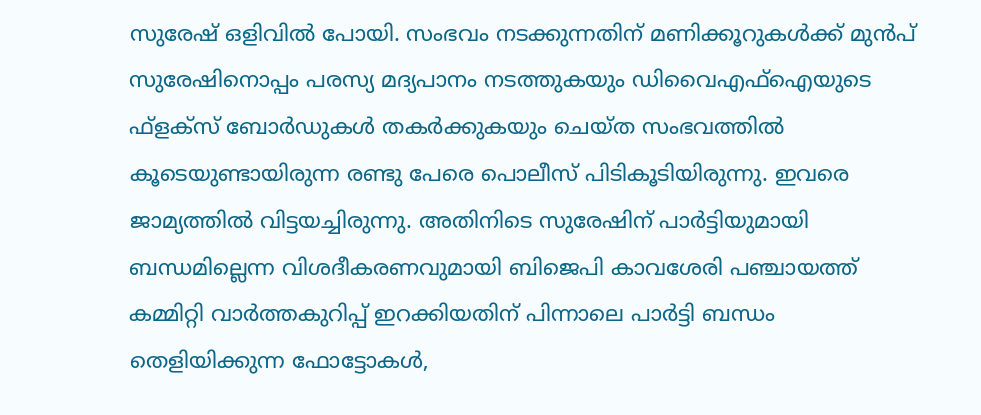സുരേഷ് ഒളിവില്‍ പോയി. സംഭവം നടക്കുന്നതിന് മണിക്കൂറുകള്‍ക്ക് മുന്‍പ് സുരേഷിനൊപ്പം പരസ്യ മദ്യപാനം നടത്തുകയും ഡിവൈഎഫ്‌ഐയുടെ ഫ്ളക്സ് ബോര്‍ഡുകള്‍ തകര്‍ക്കുകയും ചെയ്ത സംഭവത്തില്‍ കൂടെയുണ്ടായിരുന്ന രണ്ടു പേരെ പൊലീസ് പിടികൂടിയിരുന്നു. ഇവരെ ജാമ്യത്തില്‍ വിട്ടയച്ചിരുന്നു. അതിനിടെ സുരേഷിന് പാര്‍ട്ടിയുമായി ബന്ധമില്ലെന്ന വിശദീകരണവുമായി ബിജെപി കാവശേരി പഞ്ചായത്ത് കമ്മിറ്റി വാര്‍ത്തകുറിപ്പ് ഇറക്കിയതിന് പിന്നാലെ പാര്‍ട്ടി ബന്ധം തെളിയിക്കുന്ന ഫോട്ടോകള്‍,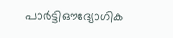പാര്‍ട്ടിഔദ്യോഗിക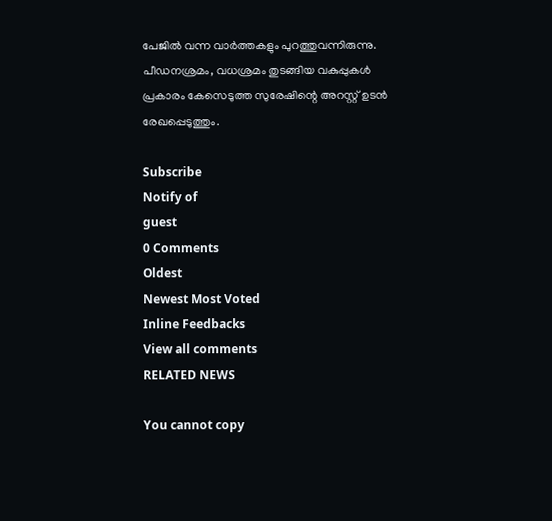പേജില്‍ വന്ന വാര്‍ത്തകളും പുറത്തുവന്നിരുന്നു. പീഡനശ്രമം, വധശ്രമം തുടങ്ങിയ വകുപ്പുകള്‍ പ്രകാരം കേസെടുത്ത സുരേഷിന്റെ അറസ്റ്റ് ഉടന്‍ രേഖപ്പെടുത്തും.

Subscribe
Notify of
guest
0 Comments
Oldest
Newest Most Voted
Inline Feedbacks
View all comments
RELATED NEWS

You cannot copy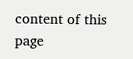content of this page